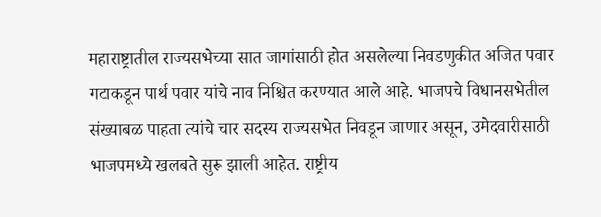महाराष्ट्रातील राज्यसभेच्या सात जागांसाठी होत असलेल्या निवडणुकीत अजित पवार गटाकडून पार्थ पवार यांचे नाव निश्चित करण्यात आले आहे. भाजपचे विधानसभेतील संख्याबळ पाहता त्यांचे चार सदस्य राज्यसभेत निवडून जाणार असून, उमेदवारीसाठी भाजपमध्ये खलबते सुरू झाली आहेत. राष्ट्रीय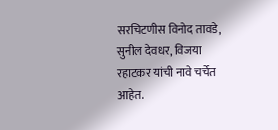सरचिटणीस विनोद तावडे, सुनील देवधर, विजया रहाटकर यांची नावे चर्चेत आहेत.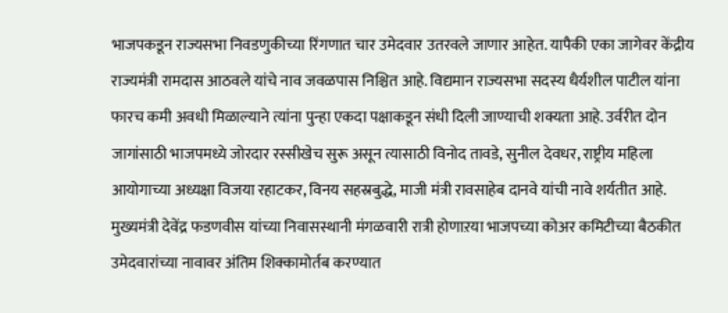भाजपकडून राज्यसभा निवडणुकीच्या रिंगणात चार उमेदवार उतरवले जाणार आहेत. यापैकी एका जागेवर केंद्रीय राज्यमंत्री रामदास आठवले यांचे नाव जवळपास निश्चित आहे. विद्यमान राज्यसभा सदस्य धैर्यशील पाटील यांना फारच कमी अवधी मिळाल्याने त्यांना पुन्हा एकदा पक्षाकडून संधी दिली जाण्याची शक्यता आहे. उर्वरीत दोन जागांसाठी भाजपमध्ये जोरदार रस्सीखेच सुरू असून त्यासाठी विनोद तावडे, सुनील देवधर, राष्ट्रीय महिला आयोगाच्या अध्यक्षा विजया रहाटकर, विनय सहस्रबुद्धे, माजी मंत्री रावसाहेब दानवे यांची नावे शर्यतीत आहे. मुख्यमंत्री देवेंद्र फडणवीस यांच्या निवासस्थानी मंगळवारी रात्री होणाऱया भाजपच्या कोअर कमिटीच्या बैठकीत उमेदवारांच्या नावावर अंतिम शिक्कामोर्तब करण्यात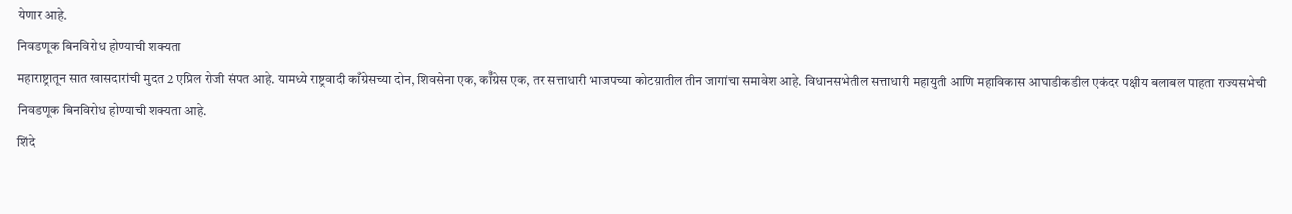येणार आहे.
निवडणूक बिनविरोध होण्याची शक्यता
महाराष्ट्रातून सात खासदारांची मुदत 2 एप्रिल रोजी संपत आहे. यामध्ये राष्ट्रवादी काँग्रेसच्या दोन, शिवसेना एक, कॉँग्रेस एक, तर सत्ताधारी भाजपच्या कोटय़ातील तीन जागांचा समावेश आहे. विधानसभेतील सत्ताधारी महायुती आणि महाविकास आघाडीकडील एकंदर पक्षीय बलाबल पाहता राज्यसभेची निवडणूक बिनविरोध होण्याची शक्यता आहे.
शिंदे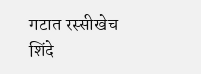गटात रस्सीखेच
शिंदे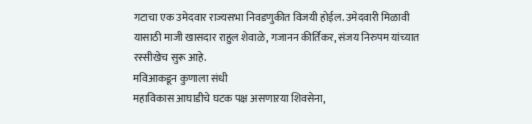गटाचा एक उमेदवार राज्यसभा निवडणुकीत विजयी होईल. उमेदवारी मिळावी यासाठी माजी खासदार राहुल शेवाळे, गजानन कीर्तिकर, संजय निरुपम यांच्यात रस्सीखेच सुरू आहे.
मविआकडून कुणाला संधी
महाविकास आघाडीचे घटक पक्ष असणाऱया शिवसेना,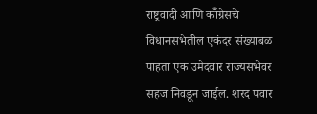राष्ट्रवादी आणि कॉँग्रेसचे विधानसभेतील एकंदर संख्याबळ पाहता एक उमेदवार राज्यसभेवर सहज निवडून जाईल. शरद पवार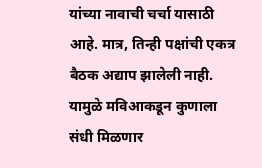यांच्या नावाची चर्चा यासाठी आहे. मात्र, तिन्ही पक्षांची एकत्र बैठक अद्याप झालेली नाही. यामुळे मविआकडून कुणाला संधी मिळणार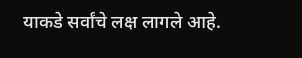याकडे सर्वांचे लक्ष लागले आहे.